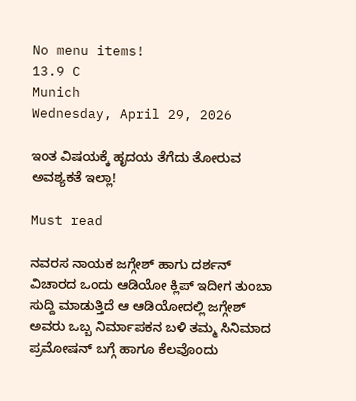No menu items!
13.9 C
Munich
Wednesday, April 29, 2026

ಇಂತ ವಿಷಯಕ್ಕೆ ಹೃದಯ ತೆಗೆದು ತೋರುವ ಅವಶ್ಯಕತೆ ಇಲ್ಲಾ!

Must read

ನವರಸ ನಾಯಕ ಜಗ್ಗೇಶ್ ಹಾಗು ದರ್ಶನ್ ವಿಚಾರದ ಒಂದು ಆಡಿಯೋ ಕ್ಲಿಪ್ ಇದೀಗ ತುಂಬಾ ಸುದ್ದಿ ಮಾಡುತ್ತಿದೆ ಆ ಆಡಿಯೋದಲ್ಲಿ ಜಗ್ಗೇಶ್ ಅವರು ಒಬ್ಬ ನಿರ್ಮಾಪಕನ ಬಳಿ ತಮ್ಮ ಸಿನಿಮಾದ ಪ್ರಮೋಷನ್ ಬಗ್ಗೆ ಹಾಗೂ ಕೆಲವೊಂದು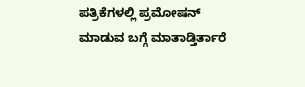ಪತ್ರಿಕೆಗಳಲ್ಲಿ ಪ್ರಮೋಷನ್ ಮಾಡುವ ಬಗ್ಗೆ ಮಾತಾಡ್ತಿರ್ತಾರೆ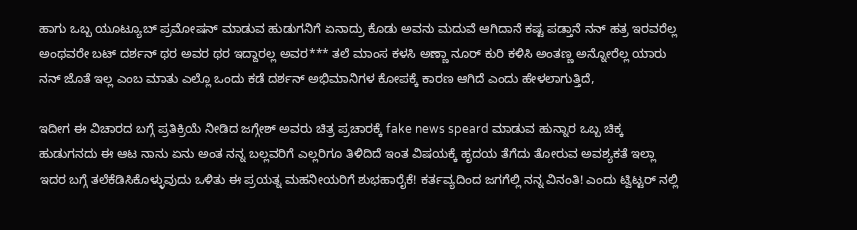ಹಾಗು ಒಬ್ಬ ಯೂಟ್ಯೂಬ್ ಪ್ರಮೋಷನ್ ಮಾಡುವ ಹುಡುಗನಿಗೆ ಏನಾದ್ರು ಕೊಡು ಅವನು ಮದುವೆ ಆಗಿದಾನೆ ಕಷ್ಟ ಪಡ್ತಾನೆ ನನ್ ಹತ್ರ ಇರವರೆಲ್ಲ ಅಂಥವರೇ ಬಟ್ ದರ್ಶನ್ ಥರ ಅವರ ಥರ ಇದ್ದಾರಲ್ಲ ಅವರ*** ತಲೆ ಮಾಂಸ ಕಳಸಿ ಅಣ್ಣಾ ನೂರ್ ಕುರಿ ಕಳಿಸಿ ಅಂತಣ್ಣ ಅನ್ನೋರೆಲ್ಲ ಯಾರು ನನ್ ಜೊತೆ ಇಲ್ಲ ಎಂಬ ಮಾತು ಎಲ್ಲೊ ಒಂದು ಕಡೆ ದರ್ಶನ್ ಅಭಿಮಾನಿಗಳ ಕೋಪಕ್ಕೆ ಕಾರಣ ಆಗಿದೆ ಎಂದು ಹೇಳಲಾಗುತ್ತಿದೆ,

ಇದೀಗ ಈ ವಿಚಾರದ ಬಗ್ಗೆ ಪ್ರತಿಕ್ರಿಯೆ ನೀಡಿದ ಜಗ್ಗೇಶ್ ಅವರು ಚಿತ್ರ ಪ್ರಚಾರಕ್ಕೆ fake news speard ಮಾಡುವ ಹುನ್ನಾರ ಒಬ್ಬ ಚಿಕ್ಕ ಹುಡುಗನದು ಈ ಆಟ ನಾನು ಏನು ಅಂತ ನನ್ನ ಬಲ್ಲವರಿಗೆ ಎಲ್ಲರಿಗೂ ತಿಳಿದಿದೆ ಇಂತ ವಿಷಯಕ್ಕೆ ಹೃದಯ ತೆಗೆದು ತೋರುವ ಅವಶ್ಯಕತೆ ಇಲ್ಲಾ ಇದರ ಬಗ್ಗೆ ತಲೆಕೆಡಿಸಿಕೊಳ್ಳುವುದು ಒಳಿತು ಈ ಪ್ರಯತ್ನ ಮಹನೀಯರಿಗೆ ಶುಭಹಾರೈಕೆ! ಕರ್ತವ್ಯದಿಂದ ಜಗಗೆಲ್ಲಿ ನನ್ನ ವಿನಂತಿ! ಎಂದು ಟ್ವಿಟ್ಟರ್ ನಲ್ಲಿ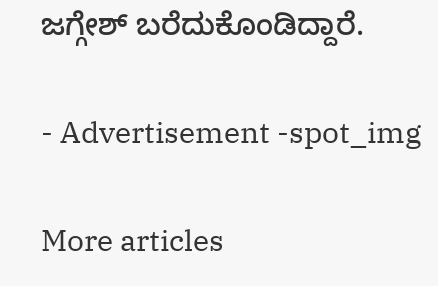ಜಗ್ಗೇಶ್ ಬರೆದುಕೊಂಡಿದ್ದಾರೆ.

- Advertisement -spot_img

More articles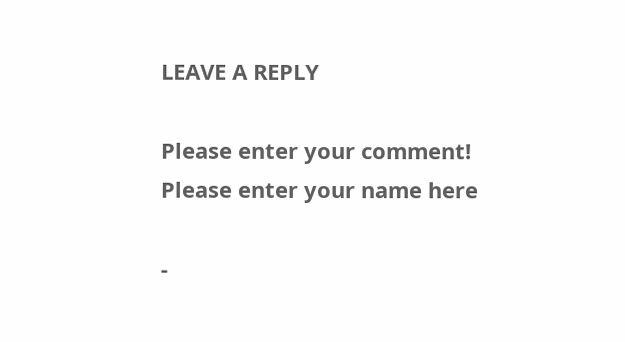LEAVE A REPLY

Please enter your comment!
Please enter your name here

-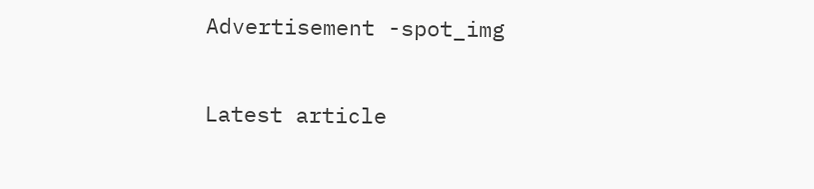Advertisement -spot_img

Latest article